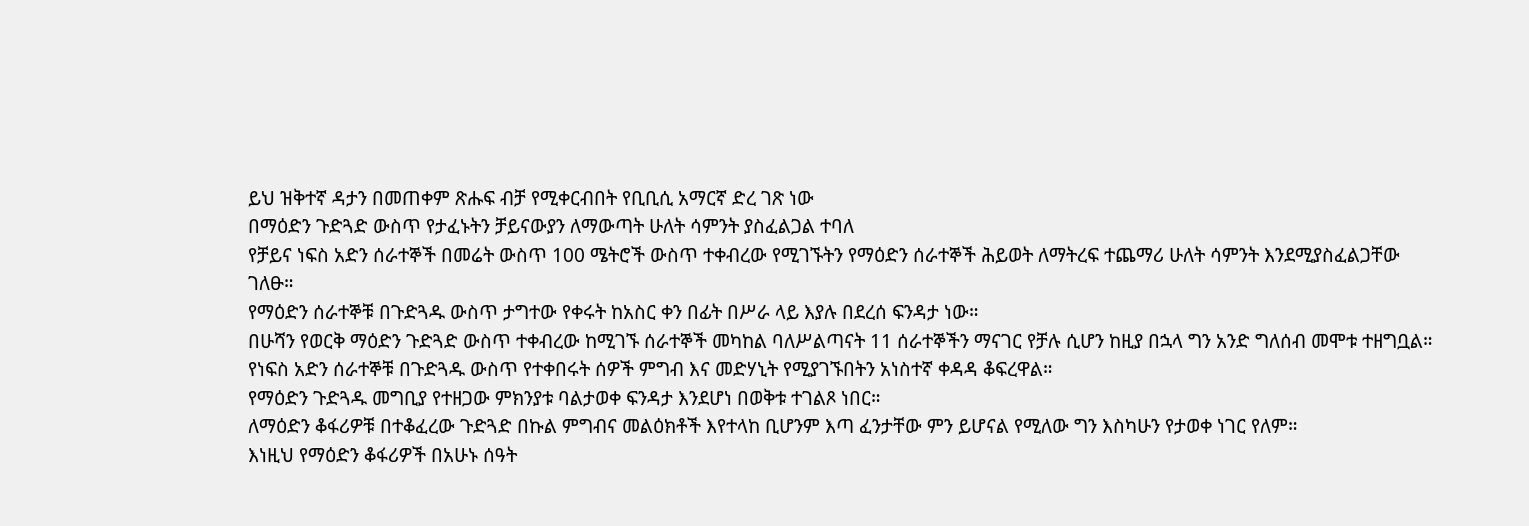ይህ ዝቅተኛ ዳታን በመጠቀም ጽሑፍ ብቻ የሚቀርብበት የቢቢሲ አማርኛ ድረ ገጽ ነው
በማዕድን ጉድጓድ ውስጥ የታፈኑትን ቻይናውያን ለማውጣት ሁለት ሳምንት ያስፈልጋል ተባለ
የቻይና ነፍስ አድን ሰራተኞች በመሬት ውስጥ 100 ሜትሮች ውስጥ ተቀብረው የሚገኙትን የማዕድን ሰራተኞች ሕይወት ለማትረፍ ተጨማሪ ሁለት ሳምንት እንደሚያስፈልጋቸው ገለፁ።
የማዕድን ሰራተኞቹ በጉድጓዱ ውስጥ ታግተው የቀሩት ከአስር ቀን በፊት በሥራ ላይ እያሉ በደረሰ ፍንዳታ ነው።
በሁሻን የወርቅ ማዕድን ጉድጓድ ውስጥ ተቀብረው ከሚገኙ ሰራተኞች መካከል ባለሥልጣናት 11 ሰራተኞችን ማናገር የቻሉ ሲሆን ከዚያ በኋላ ግን አንድ ግለሰብ መሞቱ ተዘግቧል።
የነፍስ አድን ሰራተኞቹ በጉድጓዱ ውስጥ የተቀበሩት ሰዎች ምግብ እና መድሃኒት የሚያገኙበትን አነስተኛ ቀዳዳ ቆፍረዋል።
የማዕድን ጉድጓዱ መግቢያ የተዘጋው ምክንያቱ ባልታወቀ ፍንዳታ እንደሆነ በወቅቱ ተገልጾ ነበር።
ለማዕድን ቆፋሪዎቹ በተቆፈረው ጉድጓድ በኩል ምግብና መልዕክቶች እየተላከ ቢሆንም እጣ ፈንታቸው ምን ይሆናል የሚለው ግን እስካሁን የታወቀ ነገር የለም።
እነዚህ የማዕድን ቆፋሪዎች በአሁኑ ሰዓት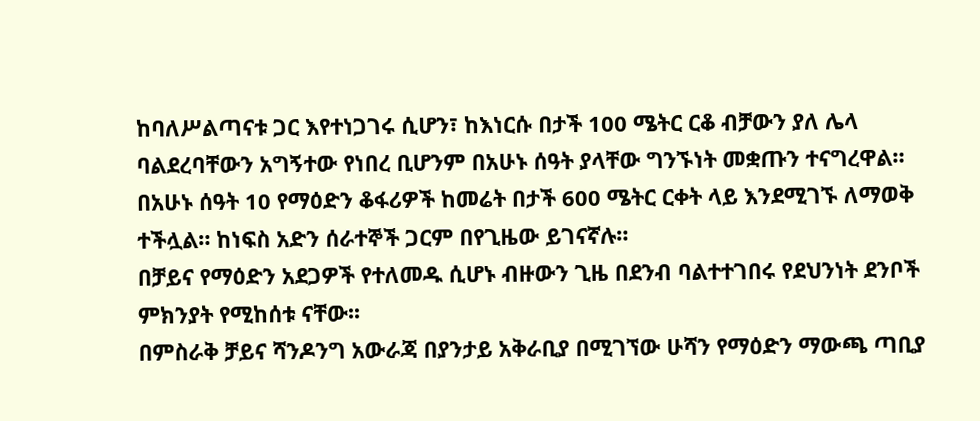ከባለሥልጣናቱ ጋር እየተነጋገሩ ሲሆን፣ ከእነርሱ በታች 100 ሜትር ርቆ ብቻውን ያለ ሌላ ባልደረባቸውን አግኝተው የነበረ ቢሆንም በአሁኑ ሰዓት ያላቸው ግንኙነት መቋጡን ተናግረዋል።
በአሁኑ ሰዓት 10 የማዕድን ቆፋሪዎች ከመሬት በታች 600 ሜትር ርቀት ላይ እንደሚገኙ ለማወቅ ተችሏል። ከነፍስ አድን ሰራተኞች ጋርም በየጊዜው ይገናኛሉ።
በቻይና የማዕድን አደጋዎች የተለመዱ ሲሆኑ ብዙውን ጊዜ በደንብ ባልተተገበሩ የደህንነት ደንቦች ምክንያት የሚከሰቱ ናቸው፡፡
በምስራቅ ቻይና ሻንዶንግ አውራጃ በያንታይ አቅራቢያ በሚገኘው ሁሻን የማዕድን ማውጫ ጣቢያ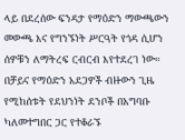ላይ በደረሰው ፍንዳታ የማዕድን ማውጫውን መውጫ እና የግንኙነት ሥርዓት የጎዳ ሲሆን ሰዎቹን ለማትረፍ ርብርብ እየተደረገ ነው።
በቻይና የማዕድን አደጋዎች ብዙውን ጊዜ የሚከሰቱት የደህንነት ደንቦች በአግባቡ ካለመተግበር ጋር የተቆራኙ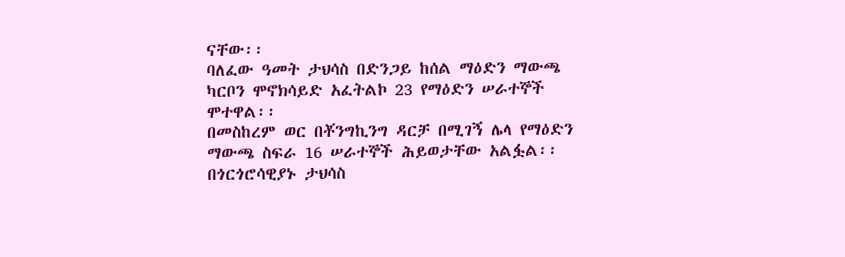ናቸው፡፡
ባለፈው ዓመት ታህሳስ በድንጋይ ከሰል ማዕድን ማውጫ ካርቦን ሞኖክሳይድ አፈትልኮ 23 የማዕድን ሠራተኞች ሞተዋል፡፡
በመስከረም ወር በቾንግኪንግ ዳርቻ በሚገኝ ሌላ የማዕድን ማውጫ ስፍራ 16 ሠራተኞች ሕይወታቸው አልፏል፡፡
በጎርጎሮሳዊያኑ ታህሳስ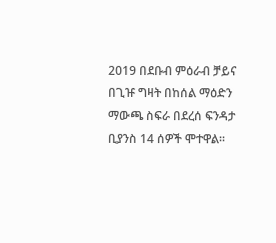2019 በደቡብ ምዕራብ ቻይና በጊዡ ግዛት በከሰል ማዕድን ማውጫ ስፍራ በደረሰ ፍንዳታ ቢያንስ 14 ሰዎች ሞተዋል፡፡